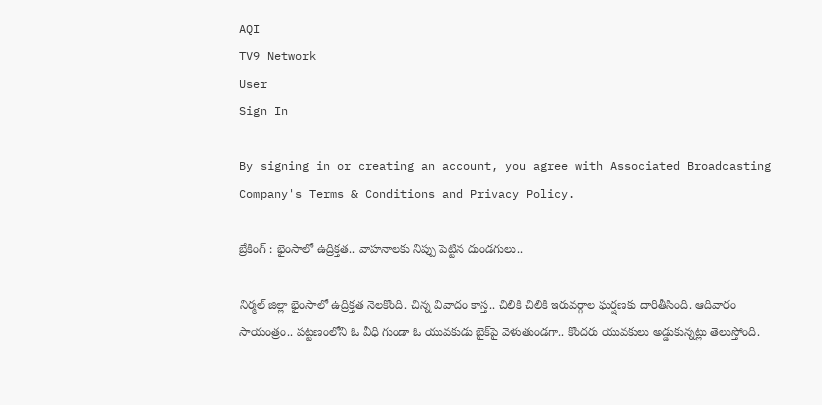AQI
TV9 Network
User
Sign In

By signing in or creating an account, you agree with Associated Broadcasting Company's Terms & Conditions and Privacy Policy.

బ్రేకింగ్ : భైంసాలో ఉద్రిక్తత.. వాహనాలకు నిప్పు పెట్టిన దుండగులు..

నిర్మల్ జిల్లా భైంసాలో ఉద్రిక్తత నెలకొంది. చిన్న వివాదం కాస్త.. చిలికి చిలికి ఇరువర్గాల ఘర్షణకు దారితీసింది. ఆదివారం సాయంత్రం.. పట్టణంలోని ఓ వీధి గుండా ఓ యువకుడు బైక్‌పై వెళుతుండగా.. కొందరు యువకులు అడ్డుకున్నట్లు తెలుస్తోంది.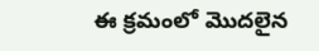ఈ క్రమంలో మొదలైన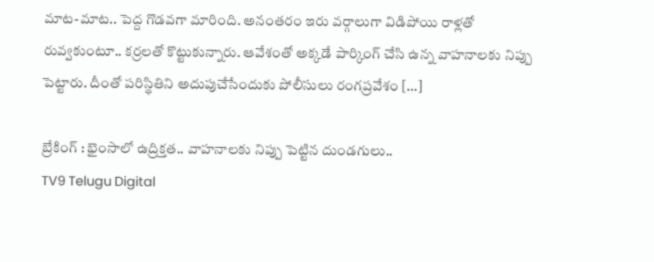మాట-మాట.. పెద్ద గొడవగా మారింది. అనంతరం ఇరు వర్గాలుగా విడిపోయి రాళ్లతో రువ్వకుంటూ.. కర్రలతో కొట్టుకున్నారు. ఆవేశంతో అక్కడే పార్కింగ్ చేసి ఉన్న వాహనాలకు నిప్పు పెట్టారు. దీంతో పరిస్థితిని అదుపుచేసేందుకు పోలీసులు రంగప్రవేశం […]

బ్రేకింగ్ : భైంసాలో ఉద్రిక్తత.. వాహనాలకు నిప్పు పెట్టిన దుండగులు..
TV9 Telugu Digital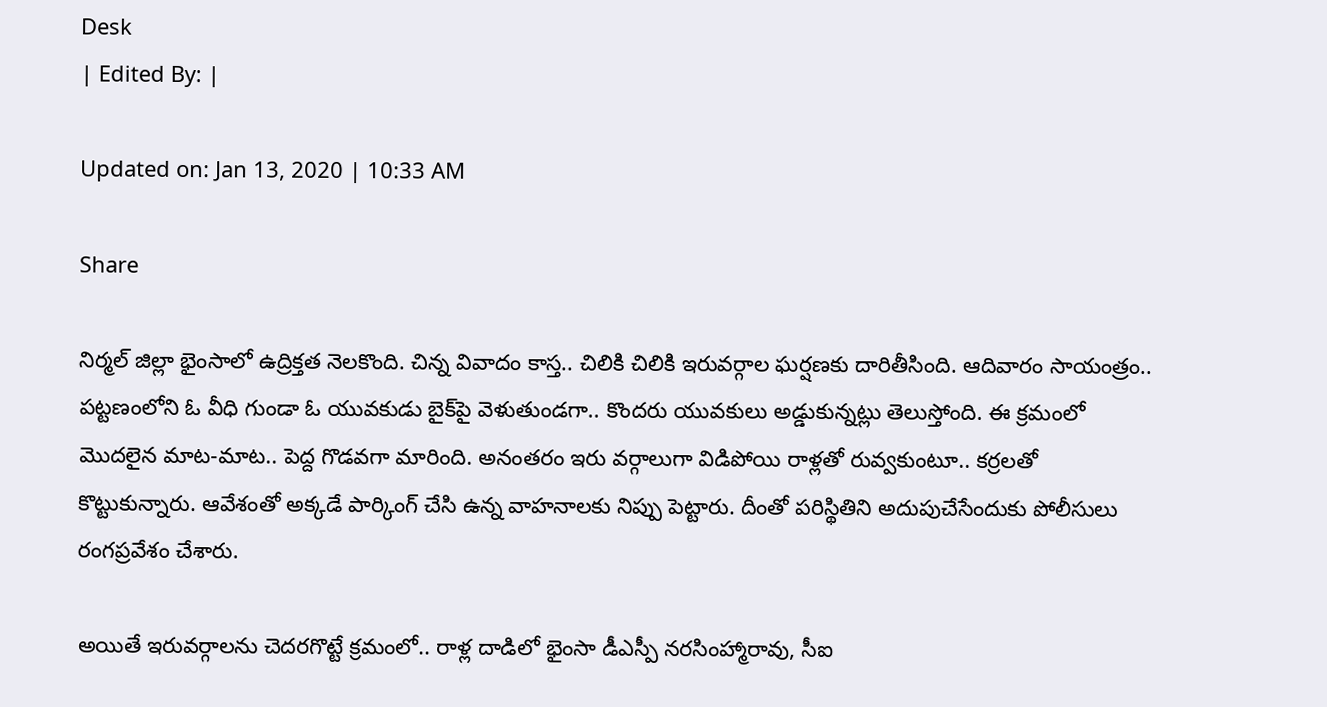Desk
| Edited By: |

Updated on: Jan 13, 2020 | 10:33 AM

Share

నిర్మల్ జిల్లా భైంసాలో ఉద్రిక్తత నెలకొంది. చిన్న వివాదం కాస్త.. చిలికి చిలికి ఇరువర్గాల ఘర్షణకు దారితీసింది. ఆదివారం సాయంత్రం.. పట్టణంలోని ఓ వీధి గుండా ఓ యువకుడు బైక్‌పై వెళుతుండగా.. కొందరు యువకులు అడ్డుకున్నట్లు తెలుస్తోంది. ఈ క్రమంలో మొదలైన మాట-మాట.. పెద్ద గొడవగా మారింది. అనంతరం ఇరు వర్గాలుగా విడిపోయి రాళ్లతో రువ్వకుంటూ.. కర్రలతో కొట్టుకున్నారు. ఆవేశంతో అక్కడే పార్కింగ్ చేసి ఉన్న వాహనాలకు నిప్పు పెట్టారు. దీంతో పరిస్థితిని అదుపుచేసేందుకు పోలీసులు రంగప్రవేశం చేశారు.

అయితే ఇరువర్గాలను చెదరగొట్టే క్రమంలో.. రాళ్ల దాడిలో భైంసా డీఎస్పీ నరసింహ్మారావు, సీఐ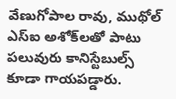వేణుగోపాల రావు, ముథోల్ ఎస్‌ఐ అశోక్‌లతో పాటు పలువురు కానిస్టేబుల్స్ కూడా గాయపడ్డారు.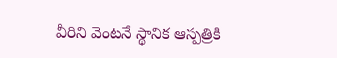వీరిని వెంటనే స్థానిక ఆస్పత్రికి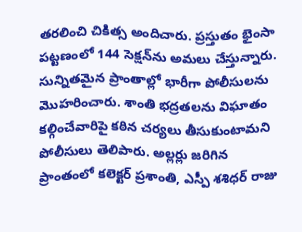తరలించి చికిత్స అందిచారు. ప్రస్తుతం భైంసా పట్టణంలో 144 సెక్షన్‌ను అమలు చేస్తున్నారు. సున్నితమైన ప్రాంతాల్లో భారీగా పోలీసులను మొహరించారు. శాంతి భద్రతలను విఘాతం కల్గించేవారిపై కఠిన చర్యలు తీసుకుంటామని పోలీసులు తెలిపారు. అల్లర్లు జరిగిన ప్రాంతంలో కలెక్టర్ ప్రశాంతి, ఎస్పీ శశిధర్ రాజు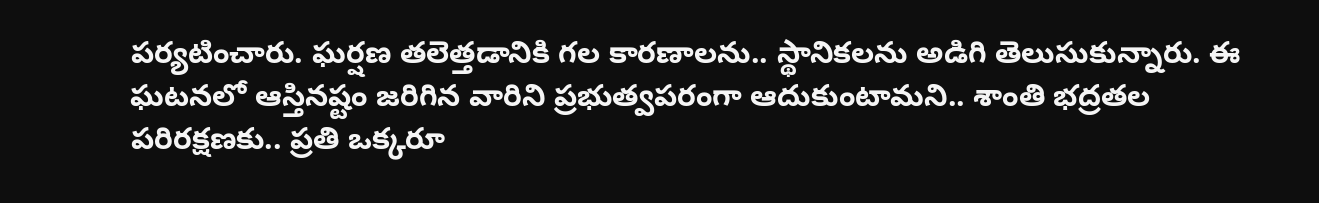పర్యటించారు. ఘర్షణ తలెత్తడానికి గల కారణాలను.. స్థానికలను అడిగి తెలుసుకున్నారు. ఈ ఘటనలో ఆస్తినష్టం జరిగిన వారిని ప్రభుత్వపరంగా ఆదుకుంటామని.. శాంతి భద్రతల పరిరక్షణకు.. ప్రతి ఒక్కరూ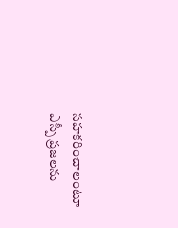సహకరించాలంటూ ఎస్పీ ప్రజలను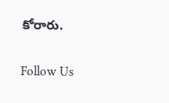కోరారు.

Follow Us